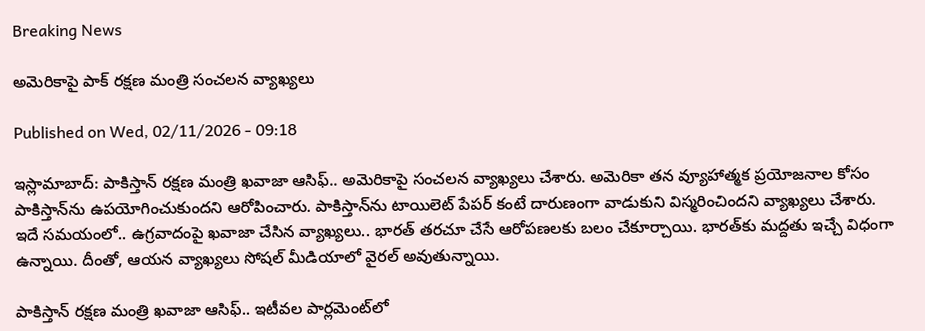Breaking News

అమెరికాపై పాక్‌ రక్షణ మంత్రి సంచలన వ్యాఖ్యలు

Published on Wed, 02/11/2026 - 09:18

ఇస్లామాబాద్‌: పాకిస్తాన్‌ రక్షణ మంత్రి ఖవాజా ఆసిఫ్‌.. అమెరికాపై సంచలన వ్యాఖ్యలు చేశారు. అమెరికా తన వ్యూహాత్మక ప్రయోజనాల కోసం పాకిస్తాన్‌ను ఉపయోగించుకుందని ఆరోపించారు. పాకిస్తాన్‌ను టాయిలెట్‌ పేపర్‌ కంటే దారుణంగా వాడుకుని విస్మరించిందని వ్యాఖ్యలు చేశారు. ఇదే సమయంలో.. ఉగ్రవాదంపై ఖవాజా ‍చేసిన వ్యాఖ్యలు.. భారత్‌ తరచూ చేసే ఆరోపణలకు బలం చేకూర్చాయి. భారత్‌కు మద్దతు ఇచ్చే విధంగా ఉన్నాయి. దీంతో, ఆయన వ్యాఖ్యలు సోషల్‌ మీడియాలో వైరల్‌ అవుతున్నాయి.

పాకిస్తాన్‌ రక్షణ మంత్రి ఖవాజా ఆసిఫ్‌.. ఇటీవల పార్లమెంట్‌లో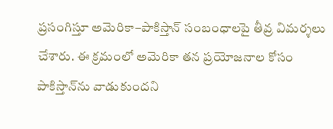ప్రసంగిస్తూ అమెరికా–పాకిస్తాన్ సంబంధాలపై తీవ్ర విమర్శలు చేశారు. ఈ క్రమంలో అమెరికా తన ప్రయోజనాల కోసం పాకిస్తాన్‌ను వాడుకుందని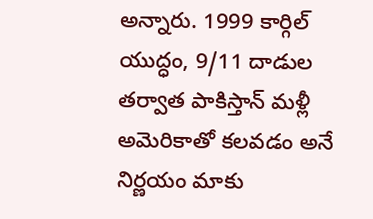అన్నారు. 1999 కార్గిల్‌ యుద్ధం, 9/11 దాడుల తర్వాత పాకిస్తాన్‌ మళ్లీ అమెరికాతో కలవడం అనే నిర్ణయం మాకు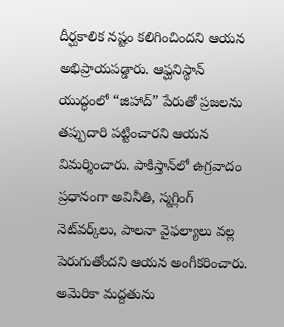దీర్ఘకాలిక నష్టం కలిగించిందని ఆయన అభిప్రాయపడ్డారు. ఆఫ్ఘనిస్థాన్ యుద్ధంలో “జిహాద్” పేరుతో ప్రజలను తప్పుదారి పట్టించారని ఆయన విమర్శించారు. పాకిస్తాన్‌లో ఉగ్రవాదం ప్రధానంగా అవినీతి, స్మగ్లింగ్ నెట్‌వర్క్‌లు, పాలనా వైఫల్యాలు వల్ల పెరుగుతోందని ఆయన అంగీకరించారు. అమెరికా మద్దతును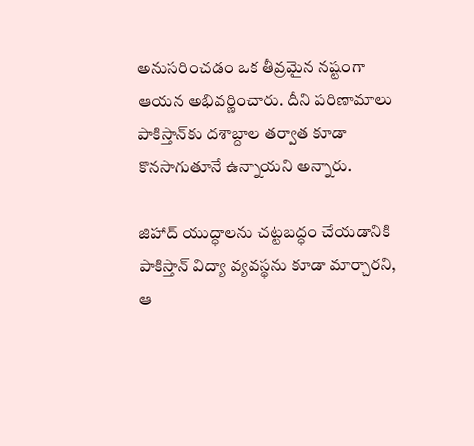అనుసరించడం ఒక తీవ్రమైన నష్టంగా ఆయన అభివర్ణించారు. దీని పరిణామాలు పాకిస్తాన్‌కు దశాబ్దాల తర్వాత కూడా కొనసాగుతూనే ఉన్నాయని అన్నారు.

జిహాద్‌ యుద్ధాలను చట్టబద్ధం చేయడానికి పాకిస్తాన్ విద్యా వ్యవస్థను కూడా మార్చారని, ఆ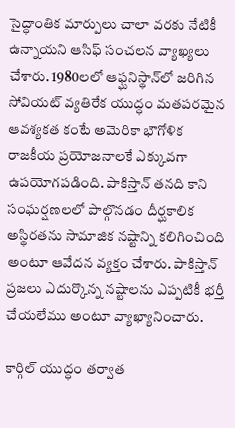సైద్ధాంతిక మార్పులు చాలా వరకు నేటికీ ఉన్నాయని ఆసిఫ్ సంచలన వ్యాఖ్యలు చేశారు. 1980లలో ఆఫ్ఘనిస్థాన్‌లో జరిగిన సోవియట్ వ్యతిరేక యుద్ధం మతపరమైన ఆవశ్యకత కంటే అమెరికా భౌగోళిక రాజకీయ ప్రయోజనాలకే ఎక్కువగా ఉపయోగపడింది. పాకిస్తాన్ తనది కాని సంఘర్షణలలో పాల్గొనడం దీర్ఘకాలిక అస్థిరతను సామాజిక నష్టాన్ని కలిగించింది అంటూ ఆవేదన వ్యక్తం చేశారు. పాకిస్తాన్‌ ప్రజలు ఎదుర్కొన్న నష్టాలను ఎప్పటికీ భర్తీ చేయలేము అంటూ వ్యాఖ్యానించారు.

కార్గిల్ యుద్ధం తర్వాత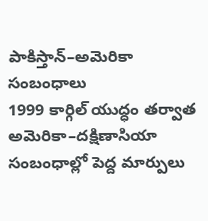పాకిస్తాన్–అమెరికా సంబంధాలు
1999 కార్గిల్ యుద్ధం తర్వాత అమెరికా–దక్షిణాసియా సంబంధాల్లో పెద్ద మార్పులు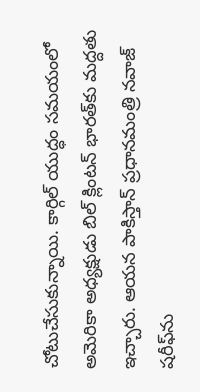చోటుచేసుకున్నాయి. కార్గిల్ యుద్ధం సమయంలో అమెరికా అధ్యక్షుడు బిల్ క్లింటన్ భారత్‌కు మద్దతు ఇచ్చారు. ఆయన పాకిస్తాన్ ప్రధానమంత్రి నవాజ్ షరీఫ్‌ను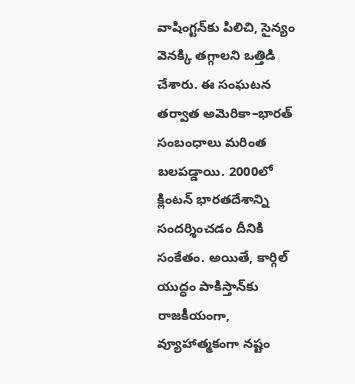వాషింగ్టన్‌కు పిలిచి, సైన్యం వెనక్కి తగ్గాలని ఒత్తిడి చేశారు. ఈ సంఘటన తర్వాత అమెరికా–భారత్ సంబంధాలు మరింత బలపడ్డాయి. 2000లో క్లింటన్ భారతదేశాన్ని సందర్శించడం దీనికి సంకేతం. అయితే, కార్గిల్ యుద్ధం పాకిస్తాన్‌కు రాజకీయంగా, వ్యూహాత్మకంగా నష్టం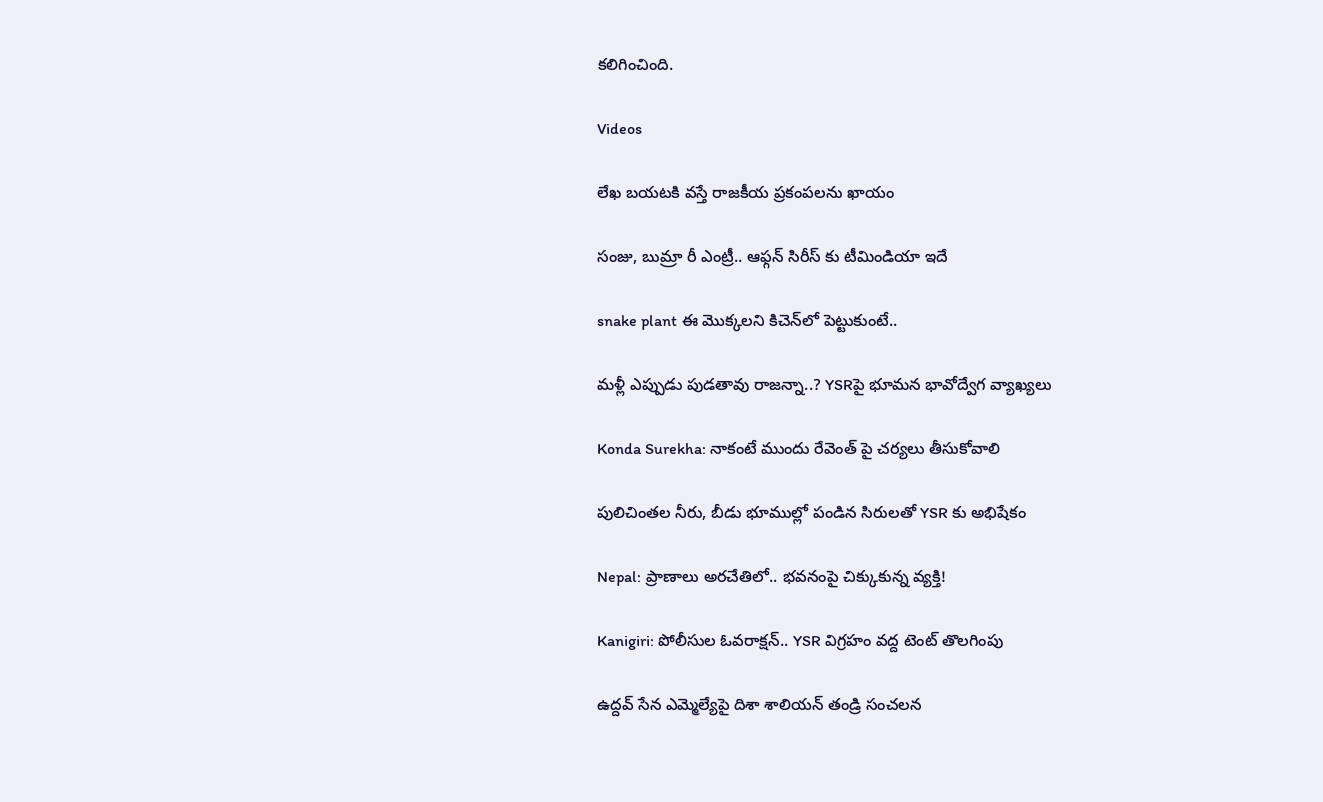కలిగించింది.

Videos

లేఖ బయటకి వస్తే రాజకీయ ప్రకంపలను ఖాయం

సంజు, బుమ్రా రీ ఎంట్రీ.. ఆఫ్గన్ సిరీస్ కు టీమిండియా ఇదే

snake plant ఈ మొక్క‌ల‌ని కిచెన్‌లో పెట్టుకుంటే..

మళ్లీ ఎప్పుడు పుడతావు రాజన్నా..? YSRపై భూమన భావోద్వేగ వ్యాఖ్యలు

Konda Surekha: నాకంటే ముందు రేవెంత్ పై చర్యలు తీసుకోవాలి

పులిచింతల నీరు, బీడు భూముల్లో పండిన సిరులతో YSR కు అభిషేకం

Nepal: ప్రాణాలు అరచేతిలో.. భవనంపై చిక్కుకున్న వ్యక్తి!

Kanigiri: పోలీసుల ఓవరాక్షన్.. YSR విగ్రహం వద్ద టెంట్ తొలగింపు

ఉద్దవ్ సేన ఎమ్మెల్యేపై దిశా శాలియన్ తండ్రి సంచలన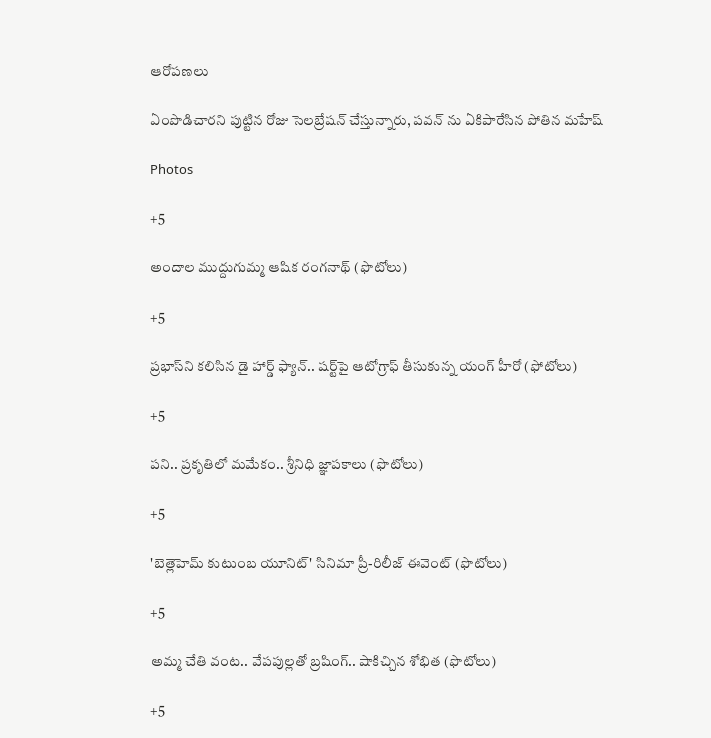ఆరోపణలు

ఏంపొడిచారని పుట్టిన రోజు సెలబ్రేషన్ చేస్తున్నారు, పవన్ ను ఏకిపారేసిన పోతిన మహేష్

Photos

+5

అందాల ముద్దుగుమ్మ ఆషిక రంగనాథ్ (ఫొటోలు)

+5

ప్రభాస్‌ని కలిసిన డై హార్డ్ ఫ్యాన్.. షర్ట్‌పై ఆటోగ్రాఫ్‌ తీసుకున్న యంగ్‌ హీరో (ఫోటోలు)

+5

పని.. ప్రకృతిలో మమేకం.. శ్రీనిధి జ్ఞాపకాలు (ఫొటోలు)

+5

'బెత్లెహెమ్ కుటుంబ యూనిట్' సినిమా ప్రీ-రిలీజ్ ఈవెంట్ (ఫొటోలు)

+5

అమ్మ చేతి వంట.. వేపపుల్లతో బ్రషింగ్.. షాకిచ్చిన శోభిత (ఫొటోలు)

+5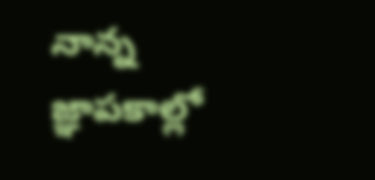నాన్న జ్ఞాపకాల్లో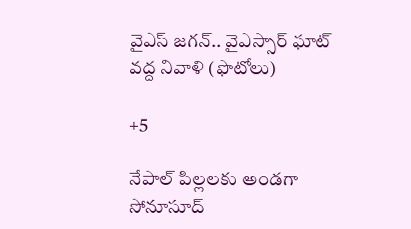వైఎస్‌ జగన్‌.. వైఎస్సార్‌ ఘాట్‌ వద్ద నివాళి (ఫొటోలు)

+5

నేపాల్ పిల్లలకు అండగా సోనూసూద్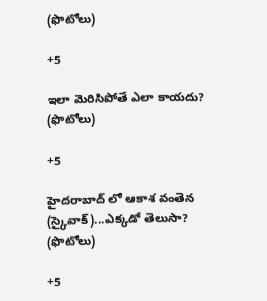(ఫొటోలు)

+5

ఇలా మెరిసిపోతే ఎలా కాయదు? (ఫొటోలు)

+5

హైదరాబాద్ లో ఆకాశ వంతెన (స్కైవాక్)...ఎక్కడో తెలుసా? (ఫొటోలు)

+5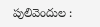పులివెందుల :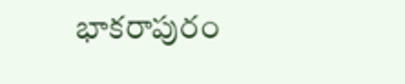భాకరాపురం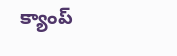క్యాంప్‌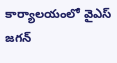కార్యాలయంలో వైఎస్‌ జగన్‌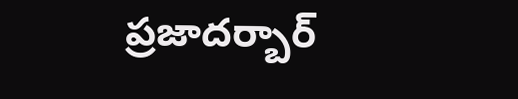ప్రజాదర్బార్‌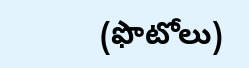(ఫొటోలు)